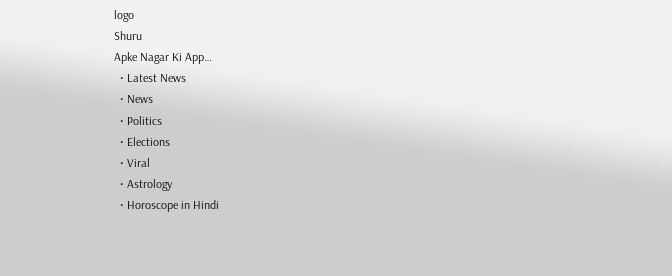logo
Shuru
Apke Nagar Ki App…
  • Latest News
  • News
  • Politics
  • Elections
  • Viral
  • Astrology
  • Horoscope in Hindi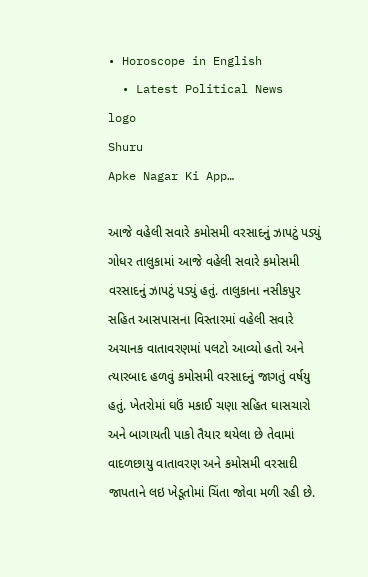• Horoscope in English
  • Latest Political News
logo
Shuru
Apke Nagar Ki App…

આજે વહેલી સવારે કમોસમી વરસાદનું ઝાપટું પડ્યું ગોધર તાલુકામાં આજે વહેલી સવારે કમોસમી વરસાદનું ઝાપટું પડ્યું હતું. તાલુકાના નસીકપુર સહિત આસપાસના વિસ્તારમાં વહેલી સવારે અચાનક વાતાવરણમાં પલટો આવ્યો હતો અને ત્યારબાદ હળવું કમોસમી વરસાદનું જાગતું વર્ષયુ હતું. ખેતરોમાં ઘઉં મકાઈ ચણા સહિત ઘાસચારો અને બાગાયતી પાકો તૈયાર થયેલા છે તેવામાં વાદળછાયુ વાતાવરણ અને કમોસમી વરસાદી જાપતાને લઇ ખેડૂતોમાં ચિંતા જોવા મળી રહી છે.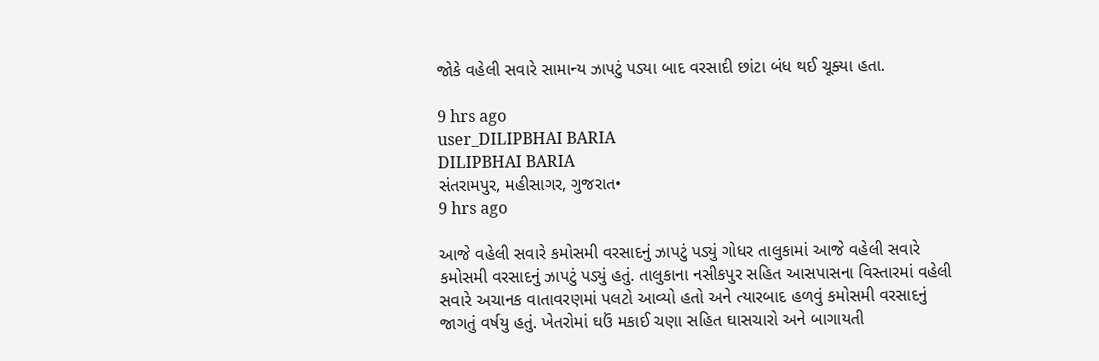જોકે વહેલી સવારે સામાન્ય ઝાપટું પડ્યા બાદ વરસાદી છાંટા બંધ થઈ ચૂક્યા હતા.

9 hrs ago
user_DILIPBHAI BARIA
DILIPBHAI BARIA
સંતરામપુર, મહીસાગર, ગુજરાત•
9 hrs ago

આજે વહેલી સવારે કમોસમી વરસાદનું ઝાપટું પડ્યું ગોધર તાલુકામાં આજે વહેલી સવારે કમોસમી વરસાદનું ઝાપટું પડ્યું હતું. તાલુકાના નસીકપુર સહિત આસપાસના વિસ્તારમાં વહેલી સવારે અચાનક વાતાવરણમાં પલટો આવ્યો હતો અને ત્યારબાદ હળવું કમોસમી વરસાદનું જાગતું વર્ષયુ હતું. ખેતરોમાં ઘઉં મકાઈ ચણા સહિત ઘાસચારો અને બાગાયતી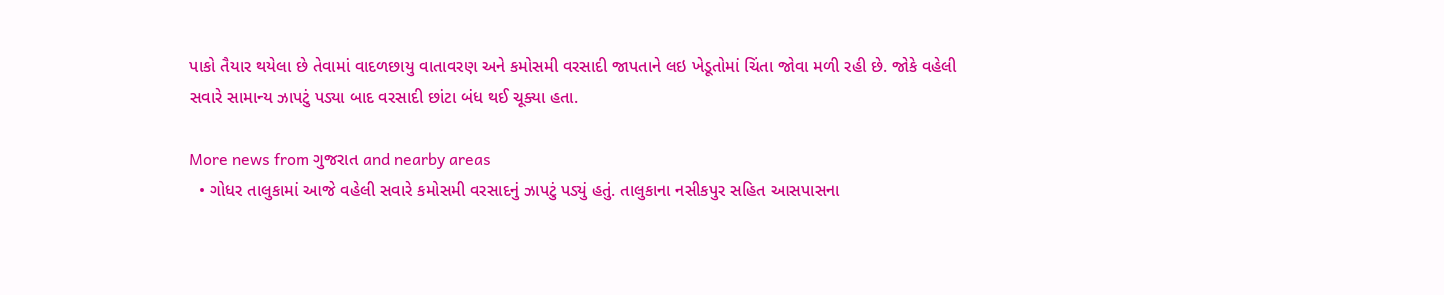પાકો તૈયાર થયેલા છે તેવામાં વાદળછાયુ વાતાવરણ અને કમોસમી વરસાદી જાપતાને લઇ ખેડૂતોમાં ચિંતા જોવા મળી રહી છે. જોકે વહેલી સવારે સામાન્ય ઝાપટું પડ્યા બાદ વરસાદી છાંટા બંધ થઈ ચૂક્યા હતા.

More news from ગુજરાત and nearby areas
  • ગોધર તાલુકામાં આજે વહેલી સવારે કમોસમી વરસાદનું ઝાપટું પડ્યું હતું. તાલુકાના નસીકપુર સહિત આસપાસના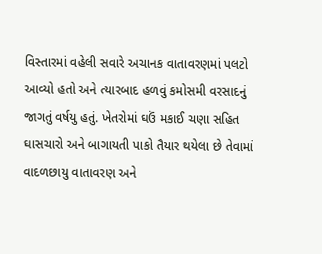વિસ્તારમાં વહેલી સવારે અચાનક વાતાવરણમાં પલટો આવ્યો હતો અને ત્યારબાદ હળવું કમોસમી વરસાદનું જાગતું વર્ષયુ હતું. ખેતરોમાં ઘઉં મકાઈ ચણા સહિત ઘાસચારો અને બાગાયતી પાકો તૈયાર થયેલા છે તેવામાં વાદળછાયુ વાતાવરણ અને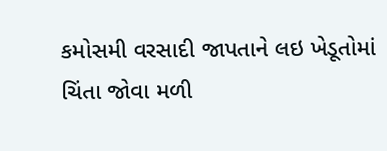કમોસમી વરસાદી જાપતાને લઇ ખેડૂતોમાં ચિંતા જોવા મળી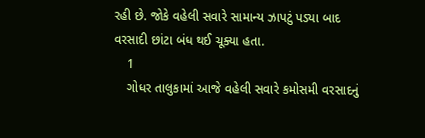રહી છે. જોકે વહેલી સવારે સામાન્ય ઝાપટું પડ્યા બાદ વરસાદી છાંટા બંધ થઈ ચૂક્યા હતા.
    1
    ગોધર તાલુકામાં આજે વહેલી સવારે કમોસમી વરસાદનું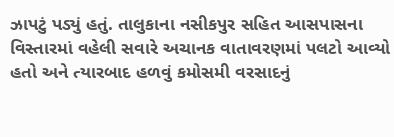ઝાપટું પડ્યું હતું. તાલુકાના નસીકપુર સહિત આસપાસના વિસ્તારમાં વહેલી સવારે અચાનક વાતાવરણમાં પલટો આવ્યો હતો અને ત્યારબાદ હળવું કમોસમી વરસાદનું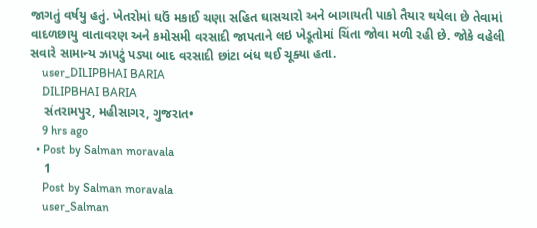જાગતું વર્ષયુ હતું. ખેતરોમાં ઘઉં મકાઈ ચણા સહિત ઘાસચારો અને બાગાયતી પાકો તૈયાર થયેલા છે તેવામાં વાદળછાયુ વાતાવરણ અને કમોસમી વરસાદી જાપતાને લઇ ખેડૂતોમાં ચિંતા જોવા મળી રહી છે. જોકે વહેલી સવારે સામાન્ય ઝાપટું પડ્યા બાદ વરસાદી છાંટા બંધ થઈ ચૂક્યા હતા.
    user_DILIPBHAI BARIA
    DILIPBHAI BARIA
    સંતરામપુર, મહીસાગર, ગુજરાત•
    9 hrs ago
  • Post by Salman moravala
    1
    Post by Salman moravala
    user_Salman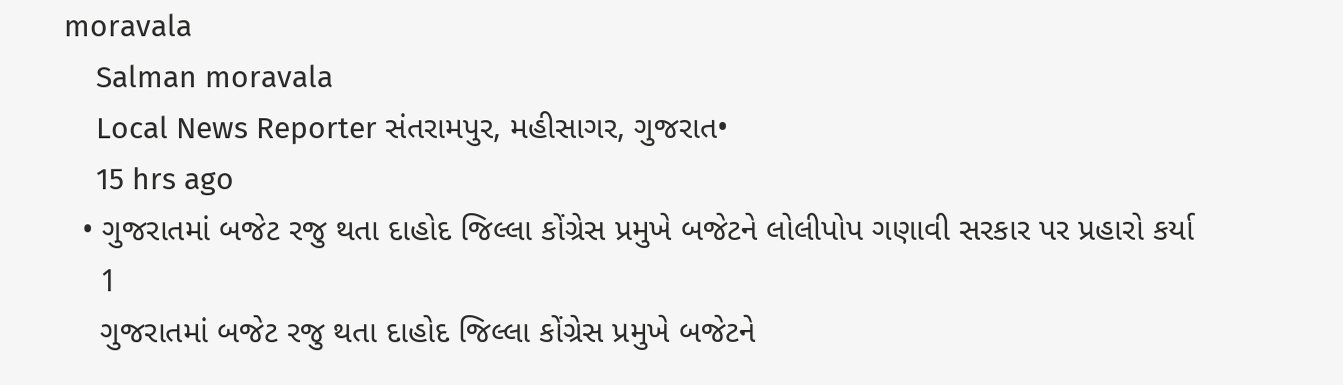moravala
    Salman moravala
    Local News Reporter સંતરામપુર, મહીસાગર, ગુજરાત•
    15 hrs ago
  • ગુજરાતમાં બજેટ રજુ થતા દાહોદ જિલ્લા કોંગ્રેસ પ્રમુખે બજેટને લોલીપોપ ગણાવી સરકાર પર પ્રહારો કર્યા
    1
    ગુજરાતમાં બજેટ રજુ થતા દાહોદ જિલ્લા કોંગ્રેસ પ્રમુખે બજેટને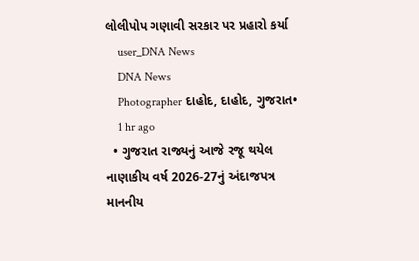લોલીપોપ ગણાવી સરકાર પર પ્રહારો કર્યા
    user_DNA News
    DNA News
    Photographer દાહોદ, દાહોદ, ગુજરાત•
    1 hr ago
  • ગુજરાત રાજ્યનું આજે રજૂ થયેલ નાણાકીય વર્ષ 2026-27નું અંદાજપત્ર માનનીય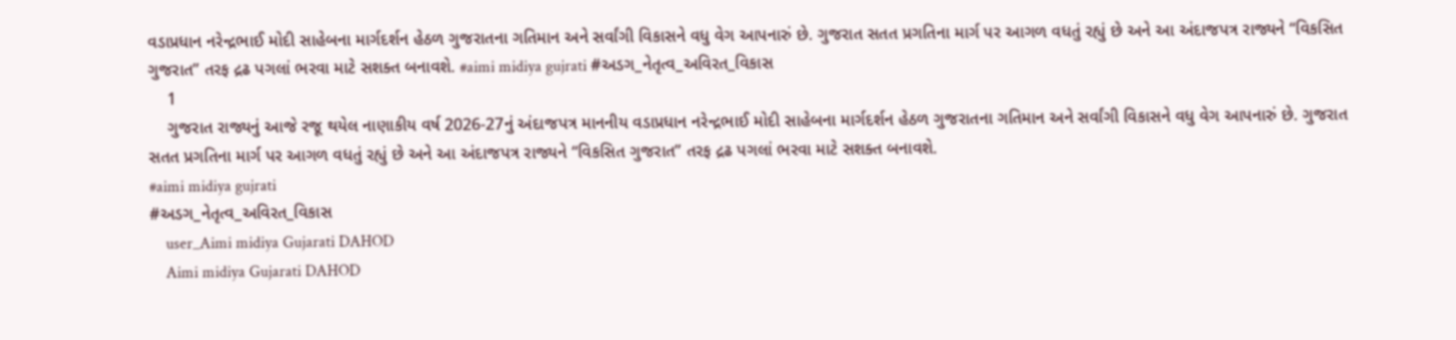વડાપ્રધાન નરેન્દ્રભાઈ મોદી સાહેબના માર્ગદર્શન હેઠળ ગુજરાતના ગતિમાન અને સર્વાંગી વિકાસને વધુ વેગ આપનારું છે. ગુજરાત સતત પ્રગતિના માર્ગ પર આગળ વધતું રહ્યું છે અને આ અંદાજપત્ર રાજ્યને “વિકસિત ગુજરાત” તરફ દ્રઢ પગલાં ભરવા માટે સશક્ત બનાવશે. #aimi midiya gujrati #અડગ_નેતૃત્વ_અવિરત_વિકાસ
    1
    ગુજરાત રાજ્યનું આજે રજૂ થયેલ નાણાકીય વર્ષ 2026-27નું અંદાજપત્ર માનનીય વડાપ્રધાન નરેન્દ્રભાઈ મોદી સાહેબના માર્ગદર્શન હેઠળ ગુજરાતના ગતિમાન અને સર્વાંગી વિકાસને વધુ વેગ આપનારું છે. ગુજરાત સતત પ્રગતિના માર્ગ પર આગળ વધતું રહ્યું છે અને આ અંદાજપત્ર રાજ્યને “વિકસિત ગુજરાત” તરફ દ્રઢ પગલાં ભરવા માટે સશક્ત બનાવશે.
#aimi midiya gujrati
#અડગ_નેતૃત્વ_અવિરત_વિકાસ
    user_Aimi midiya Gujarati DAHOD
    Aimi midiya Gujarati DAHOD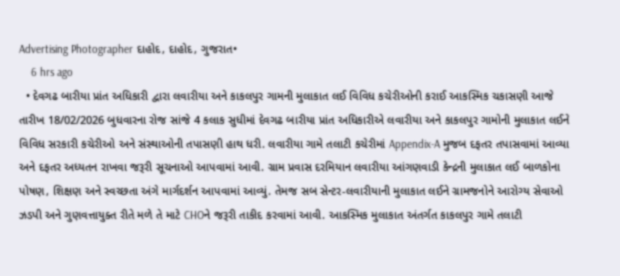Advertising Photographer દાહોદ, દાહોદ, ગુજરાત•
    6 hrs ago
  • દેવગઢ બારીયા પ્રાંત અધિકારી દ્વારા લવારીયા અને કાકલપુર ગામની મુલાકાત લઈ વિવિધ કચેરીઓની કરાઈ આકસ્મિક ચકાસણી આજે તારીખ 18/02/2026 બુધવારના રોજ સાંજે 4 કલાક સુધીમાં દેવગઢ બારીયા પ્રાંત અધિકારીએ લવારીયા અને કાકલપુર ગામોની મુલાકાત લઈને વિવિધ સરકારી કચેરીઓ અને સંસ્થાઓની તપાસણી હાથ ધરી. લવારીયા ગામે તલાટી કચેરીમાં Appendix-A મુજબ દફતર તપાસવામાં આવ્યા અને દફતર અધ્યતન રાખવા જરૂરી સૂચનાઓ આપવામાં આવી. ગ્રામ પ્રવાસ દરમિયાન લવારીયા આંગણવાડી કેન્દ્રની મુલાકાત લઈ બાળકોના પોષણ, શિક્ષણ અને સ્વચ્છતા અંગે માર્ગદર્શન આપવામાં આવ્યું. તેમજ સબ સેન્ટર-લવારીયાની મુલાકાત લઈને ગ્રામજનોને આરોગ્ય સેવાઓ ઝડપી અને ગુણવત્તાયુક્ત રીતે મળે તે માટે CHOને જરૂરી તાકીદ કરવામાં આવી. આકસ્મિક મુલાકાત અંતર્ગત કાકલપુર ગામે તલાટી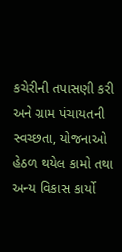કચેરીની તપાસણી કરી અને ગ્રામ પંચાયતની સ્વચ્છતા, યોજનાઓ હેઠળ થયેલ કામો તથા અન્ય વિકાસ કાર્યો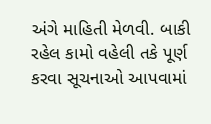અંગે માહિતી મેળવી. બાકી રહેલ કામો વહેલી તકે પૂર્ણ કરવા સૂચનાઓ આપવામાં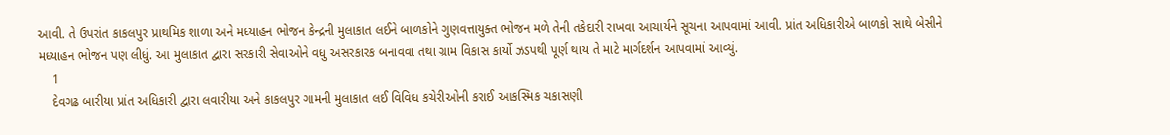આવી. તે ઉપરાંત કાકલપુર પ્રાથમિક શાળા અને મધ્યાહન ભોજન કેન્દ્રની મુલાકાત લઈને બાળકોને ગુણવત્તાયુક્ત ભોજન મળે તેની તકેદારી રાખવા આચાર્યને સૂચના આપવામાં આવી. પ્રાંત અધિકારીએ બાળકો સાથે બેસીને મધ્યાહન ભોજન પણ લીધું. આ મુલાકાત દ્વારા સરકારી સેવાઓને વધુ અસરકારક બનાવવા તથા ગ્રામ વિકાસ કાર્યો ઝડપથી પૂર્ણ થાય તે માટે માર્ગદર્શન આપવામાં આવ્યું.
    1
    દેવગઢ બારીયા પ્રાંત અધિકારી દ્વારા લવારીયા અને કાકલપુર ગામની મુલાકાત લઈ વિવિધ કચેરીઓની કરાઈ આકસ્મિક ચકાસણી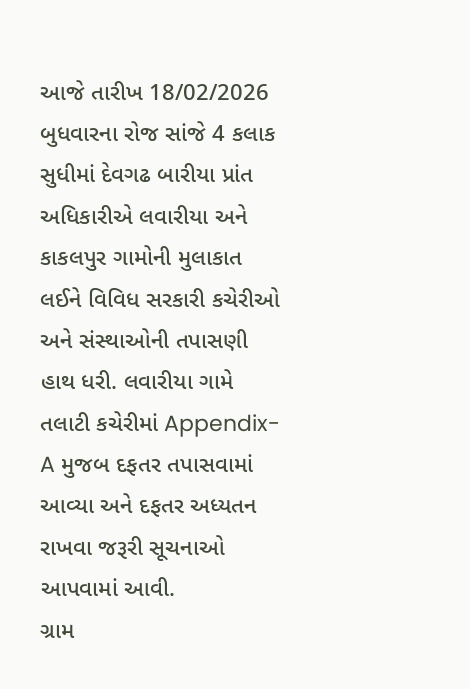આજે તારીખ 18/02/2026 બુધવારના રોજ સાંજે 4 કલાક સુધીમાં દેવગઢ બારીયા પ્રાંત અધિકારીએ લવારીયા અને કાકલપુર ગામોની મુલાકાત લઈને વિવિધ સરકારી કચેરીઓ અને સંસ્થાઓની તપાસણી હાથ ધરી. લવારીયા ગામે તલાટી કચેરીમાં Appendix-A મુજબ દફતર તપાસવામાં આવ્યા અને દફતર અધ્યતન રાખવા જરૂરી સૂચનાઓ આપવામાં આવી.
ગ્રામ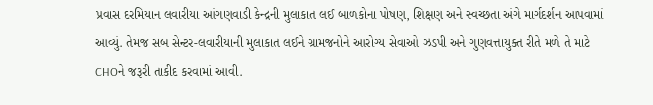પ્રવાસ દરમિયાન લવારીયા આંગણવાડી કેન્દ્રની મુલાકાત લઈ બાળકોના પોષણ, શિક્ષણ અને સ્વચ્છતા અંગે માર્ગદર્શન આપવામાં આવ્યું. તેમજ સબ સેન્ટર-લવારીયાની મુલાકાત લઈને ગ્રામજનોને આરોગ્ય સેવાઓ ઝડપી અને ગુણવત્તાયુક્ત રીતે મળે તે માટે CHOને જરૂરી તાકીદ કરવામાં આવી.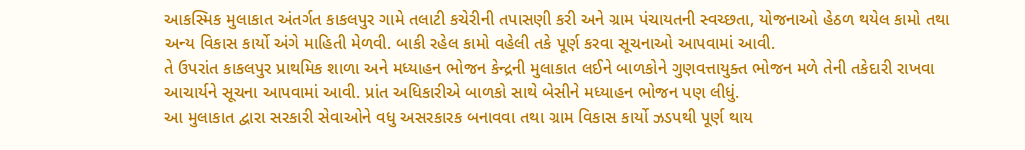આકસ્મિક મુલાકાત અંતર્ગત કાકલપુર ગામે તલાટી કચેરીની તપાસણી કરી અને ગ્રામ પંચાયતની સ્વચ્છતા, યોજનાઓ હેઠળ થયેલ કામો તથા અન્ય વિકાસ કાર્યો અંગે માહિતી મેળવી. બાકી રહેલ કામો વહેલી તકે પૂર્ણ કરવા સૂચનાઓ આપવામાં આવી.
તે ઉપરાંત કાકલપુર પ્રાથમિક શાળા અને મધ્યાહન ભોજન કેન્દ્રની મુલાકાત લઈને બાળકોને ગુણવત્તાયુક્ત ભોજન મળે તેની તકેદારી રાખવા આચાર્યને સૂચના આપવામાં આવી. પ્રાંત અધિકારીએ બાળકો સાથે બેસીને મધ્યાહન ભોજન પણ લીધું.
આ મુલાકાત દ્વારા સરકારી સેવાઓને વધુ અસરકારક બનાવવા તથા ગ્રામ વિકાસ કાર્યો ઝડપથી પૂર્ણ થાય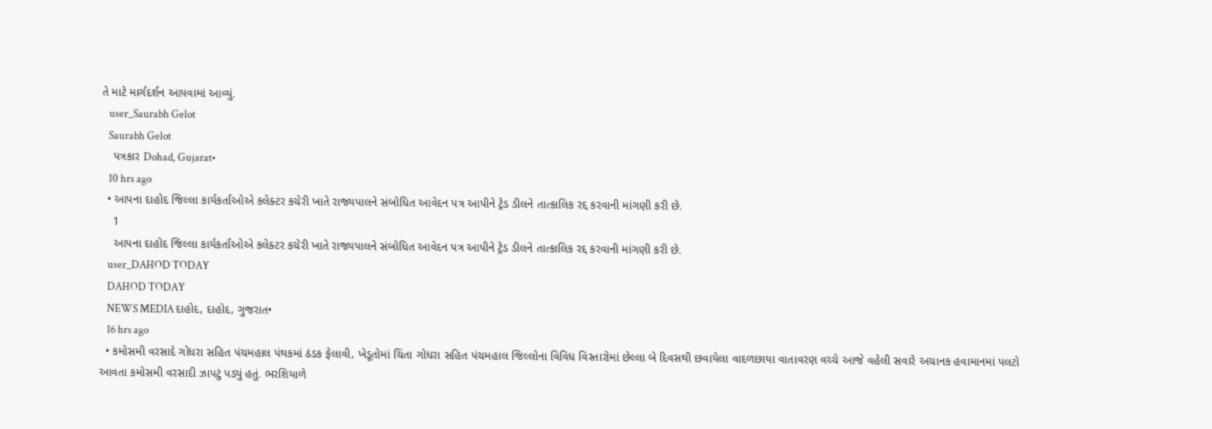તે માટે માર્ગદર્શન આપવામાં આવ્યું.
    user_Saurabh Gelot
    Saurabh Gelot
    પત્રકાર Dohad, Gujarat•
    10 hrs ago
  • આપના દાહોદ જિલ્લા કાર્યકર્તાઓએ કલેક્ટર કચેરી ખાતે રાજ્યપાલને સંબોધિત આવેદન પત્ર આપીને ટ્રેડ ડીલને તાત્કાલિક રદ્દ કરવાની માંગણી કરી છે.
    1
    આપના દાહોદ જિલ્લા કાર્યકર્તાઓએ કલેક્ટર કચેરી ખાતે રાજ્યપાલને સંબોધિત આવેદન પત્ર આપીને ટ્રેડ ડીલને તાત્કાલિક રદ્દ કરવાની માંગણી કરી છે.
    user_DAHOD TODAY
    DAHOD TODAY
    NEWS MEDIA દાહોદ, દાહોદ, ગુજરાત•
    16 hrs ago
  • કમોસમી વરસાદે ગોધરા સહિત પંચમહાલ પંથકમાં ઠંડક ફેલાવી, ખેડૂતોમાં ચિંતા ગોધરા સહિત પંચમહાલ જિલ્લોના વિવિધ વિસ્તારોમાં છેલ્લા બે દિવસથી છવાયેલા વાદળછાયા વાતાવરણ વચ્ચે આજે વહેલી સવારે અચાનક હવામાનમાં પલટો આવતા કમોસમી વરસાદી ઝાપટું પડ્યું હતું. ભરશિયાળે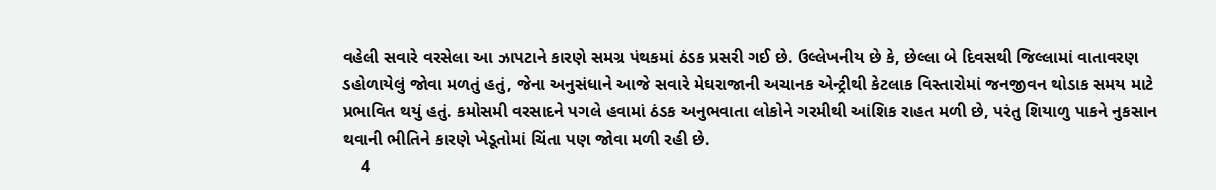વહેલી સવારે વરસેલા આ ઝાપટાને કારણે સમગ્ર પંથકમાં ઠંડક પ્રસરી ગઈ છે. ઉલ્લેખનીય છે કે, છેલ્લા બે દિવસથી જિલ્લામાં વાતાવરણ ડહોળાયેલું જોવા મળતું હતું, જેના અનુસંધાને આજે સવારે મેઘરાજાની અચાનક એન્ટ્રીથી કેટલાક વિસ્તારોમાં જનજીવન થોડાક સમય માટે પ્રભાવિત થયું હતું. કમોસમી વરસાદને પગલે હવામાં ઠંડક અનુભવાતા લોકોને ગરમીથી આંશિક રાહત મળી છે, પરંતુ શિયાળુ પાકને નુકસાન થવાની ભીતિને કારણે ખેડૂતોમાં ચિંતા પણ જોવા મળી રહી છે.
    4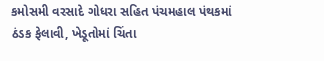કમોસમી વરસાદે ગોધરા સહિત પંચમહાલ પંથકમાં ઠંડક ફેલાવી, ખેડૂતોમાં ચિંતા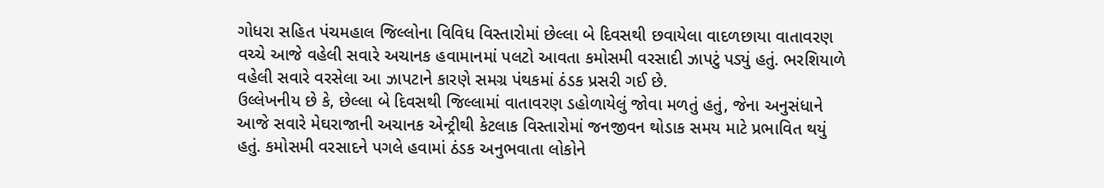ગોધરા સહિત પંચમહાલ જિલ્લોના વિવિધ વિસ્તારોમાં છેલ્લા બે દિવસથી છવાયેલા વાદળછાયા વાતાવરણ વચ્ચે આજે વહેલી સવારે અચાનક હવામાનમાં પલટો આવતા કમોસમી વરસાદી ઝાપટું પડ્યું હતું. ભરશિયાળે વહેલી સવારે વરસેલા આ ઝાપટાને કારણે સમગ્ર પંથકમાં ઠંડક પ્રસરી ગઈ છે.
ઉલ્લેખનીય છે કે, છેલ્લા બે દિવસથી જિલ્લામાં વાતાવરણ ડહોળાયેલું જોવા મળતું હતું, જેના અનુસંધાને આજે સવારે મેઘરાજાની અચાનક એન્ટ્રીથી કેટલાક વિસ્તારોમાં જનજીવન થોડાક સમય માટે પ્રભાવિત થયું હતું. કમોસમી વરસાદને પગલે હવામાં ઠંડક અનુભવાતા લોકોને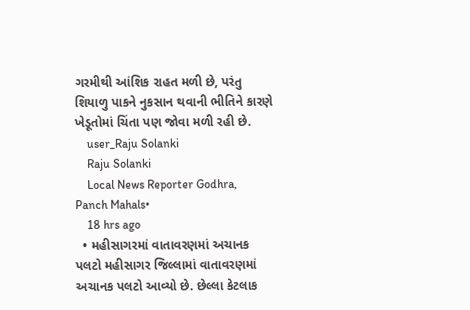ગરમીથી આંશિક રાહત મળી છે, પરંતુ શિયાળુ પાકને નુકસાન થવાની ભીતિને કારણે ખેડૂતોમાં ચિંતા પણ જોવા મળી રહી છે.
    user_Raju Solanki
    Raju Solanki
    Local News Reporter Godhra, Panch Mahals•
    18 hrs ago
  • મહીસાગરમાં વાતાવરણમાં અચાનક પલટો મહીસાગર જિલ્લામાં વાતાવરણમાં અચાનક પલટો આવ્યો છે. છેલ્લા કેટલાક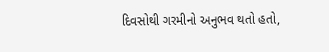દિવસોથી ગરમીનો અનુભવ થતો હતો,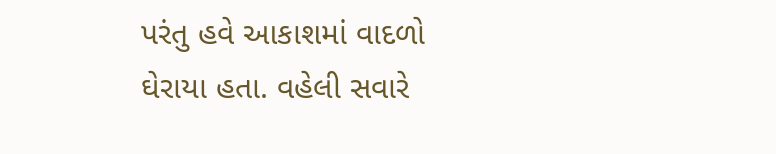પરંતુ હવે આકાશમાં વાદળો ઘેરાયા હતા. વહેલી સવારે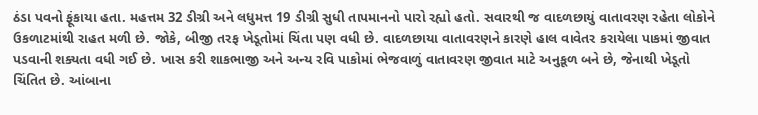ઠંડા પવનો ફૂંકાયા હતા. મહત્તમ 32 ડીગ્રી અને લધુમત્ત 19 ડીગ્રી સુધી તાપમાનનો પારો રહ્યો હતો. સવારથી જ વાદળછાયું વાતાવરણ રહેતા લોકોને ઉકળાટમાંથી રાહત મળી છે. જોકે, બીજી તરફ ખેડૂતોમાં ચિંતા પણ વધી છે. વાદળછાયા વાતાવરણને કારણે હાલ વાવેતર કરાયેલા પાકમાં જીવાત પડવાની શક્યતા વધી ગઈ છે. ખાસ કરી શાકભાજી અને અન્ય રવિ પાકોમાં ભેજવાળું વાતાવરણ જીવાત માટે અનુકૂળ બને છે, જેનાથી ખેડૂતો ચિંતિત છે. આંબાના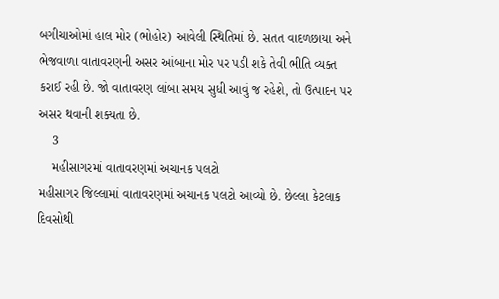બગીચાઓમાં હાલ મોર (ભોહોર) આવેલી સ્થિતિમાં છે. સતત વાદળછાયા અને ભેજવાળા વાતાવરણની અસર આંબાના મોર પર પડી શકે તેવી ભીતિ વ્યક્ત કરાઈ રહી છે. જો વાતાવરણ લાંબા સમય સુધી આવું જ રહેશે, તો ઉત્પાદન પર અસર થવાની શક્યતા છે.
    3
    મહીસાગરમાં વાતાવરણમાં અચાનક પલટો
મહીસાગર જિલ્લામાં વાતાવરણમાં અચાનક પલટો આવ્યો છે. છેલ્લા કેટલાક દિવસોથી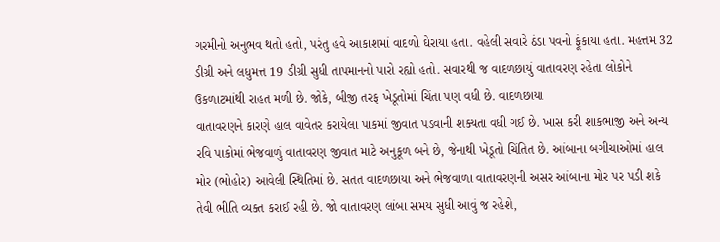ગરમીનો અનુભવ થતો હતો, પરંતુ હવે આકાશમાં વાદળો ઘેરાયા હતા. વહેલી સવારે ઠંડા પવનો ફૂંકાયા હતા. મહત્તમ 32 ડીગ્રી અને લધુમત્ત 19 ડીગ્રી સુધી તાપમાનનો પારો રહ્યો હતો. સવારથી જ વાદળછાયું વાતાવરણ રહેતા લોકોને ઉકળાટમાંથી રાહત મળી છે. જોકે, બીજી તરફ ખેડૂતોમાં ચિંતા પણ વધી છે. વાદળછાયા
વાતાવરણને કારણે હાલ વાવેતર કરાયેલા પાકમાં જીવાત પડવાની શક્યતા વધી ગઈ છે. ખાસ કરી શાકભાજી અને અન્ય રવિ પાકોમાં ભેજવાળું વાતાવરણ જીવાત માટે અનુકૂળ બને છે, જેનાથી ખેડૂતો ચિંતિત છે. આંબાના બગીચાઓમાં હાલ મોર (ભોહોર) આવેલી સ્થિતિમાં છે. સતત વાદળછાયા અને ભેજવાળા વાતાવરણની અસર આંબાના મોર પર પડી શકે તેવી ભીતિ વ્યક્ત કરાઈ રહી છે. જો વાતાવરણ લાંબા સમય સુધી આવું જ રહેશે,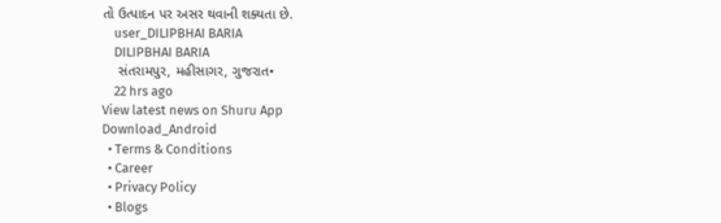તો ઉત્પાદન પર અસર થવાની શક્યતા છે.
    user_DILIPBHAI BARIA
    DILIPBHAI BARIA
    સંતરામપુર, મહીસાગર, ગુજરાત•
    22 hrs ago
View latest news on Shuru App
Download_Android
  • Terms & Conditions
  • Career
  • Privacy Policy
  • Blogs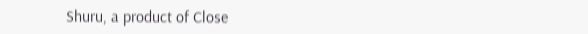Shuru, a product of Close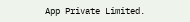App Private Limited.